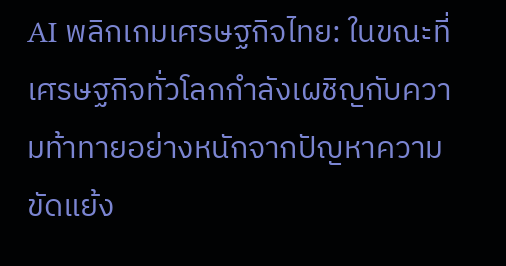AI พลิกเกมเศรษฐกิจไทย: ในขณะที่เศรษฐกิจทั่วโลกกำลังเผชิญกับความท้าทายอย่างหนักจากปัญหาความขัดแย้ง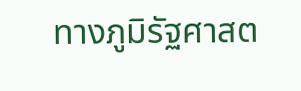ทางภูมิรัฐศาสต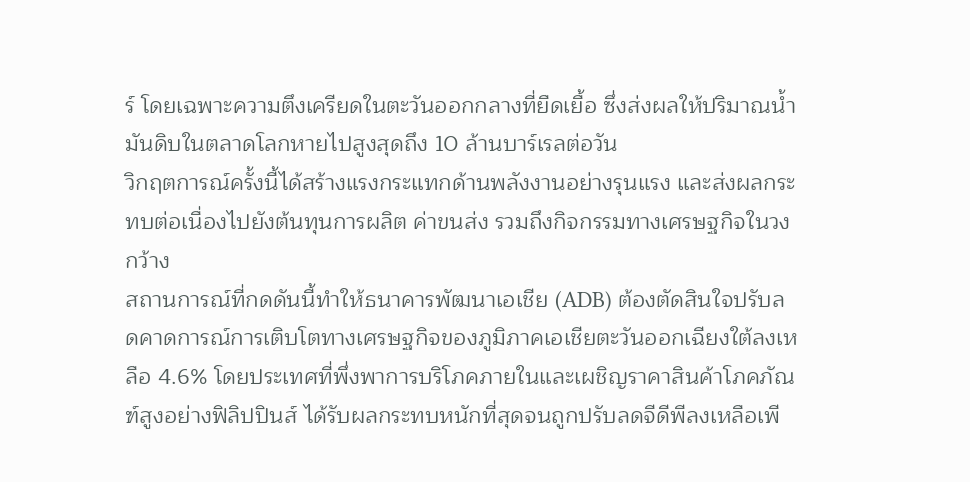ร์ โดยเฉพาะความตึงเครียดในตะวันออกกลางที่ยืดเยื้อ ซึ่งส่งผลให้ปริมาณน้ำมันดิบในตลาดโลกหายไปสูงสุดถึง 10 ล้านบาร์เรลต่อวัน
วิกฤตการณ์ครั้งนี้ได้สร้างแรงกระแทกด้านพลังงานอย่างรุนแรง และส่งผลกระทบต่อเนื่องไปยังต้นทุนการผลิต ค่าขนส่ง รวมถึงกิจกรรมทางเศรษฐกิจในวงกว้าง
สถานการณ์ที่กดดันนี้ทำให้ธนาคารพัฒนาเอเชีย (ADB) ต้องตัดสินใจปรับลดคาดการณ์การเติบโตทางเศรษฐกิจของภูมิภาคเอเชียตะวันออกเฉียงใต้ลงเหลือ 4.6% โดยประเทศที่พึ่งพาการบริโภคภายในและเผชิญราคาสินค้าโภคภัณฑ์สูงอย่างฟิลิปปินส์ ได้รับผลกระทบหนักที่สุดจนถูกปรับลดจีดีพีลงเหลือเพี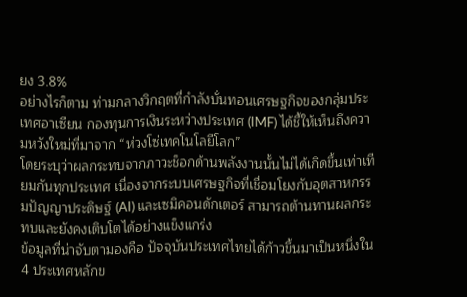ยง 3.8%
อย่างไรก็ตาม ท่ามกลางวิกฤตที่กำลังบั่นทอนเศรษฐกิจของกลุ่มประเทศอาเซียน กองทุนการเงินระหว่างประเทศ (IMF) ได้ชี้ให้เห็นถึงความหวังใหม่ที่มาจาก “ห่วงโซ่เทคโนโลยีโลก”
โดยระบุว่าผลกระทบจากภาวะช็อกด้านพลังงานนั้นไม่ได้เกิดขึ้นเท่าเทียมกันทุกประเทศ เนื่องจากระบบเศรษฐกิจที่เชื่อมโยงกับอุตสาหกรรมปัญญาประดิษฐ์ (AI) และเซมิคอนดักเตอร์ สามารถต้านทานผลกระทบและยังคงเติบโตได้อย่างแข็งแกร่ง
ข้อมูลที่น่าจับตามองคือ ปัจจุบันประเทศไทยได้ก้าวขึ้นมาเป็นหนึ่งใน 4 ประเทศหลักข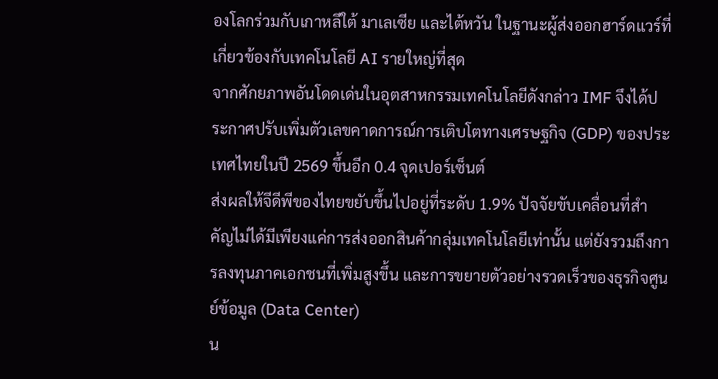องโลกร่วมกับเกาหลีใต้ มาเลเซีย และไต้หวัน ในฐานะผู้ส่งออกฮาร์ดแวร์ที่เกี่ยวข้องกับเทคโนโลยี AI รายใหญ่ที่สุด
จากศักยภาพอันโดดเด่นในอุตสาหกรรมเทคโนโลยีดังกล่าว IMF จึงได้ประกาศปรับเพิ่มตัวเลขคาดการณ์การเติบโตทางเศรษฐกิจ (GDP) ของประเทศไทยในปี 2569 ขึ้นอีก 0.4 จุดเปอร์เซ็นต์
ส่งผลให้จีดีพีของไทยขยับขึ้นไปอยู่ที่ระดับ 1.9% ปัจจัยขับเคลื่อนที่สำคัญไม่ได้มีเพียงแค่การส่งออกสินค้ากลุ่มเทคโนโลยีเท่านั้น แต่ยังรวมถึงการลงทุนภาคเอกชนที่เพิ่มสูงขึ้น และการขยายตัวอย่างรวดเร็วของธุรกิจศูนย์ข้อมูล (Data Center)
น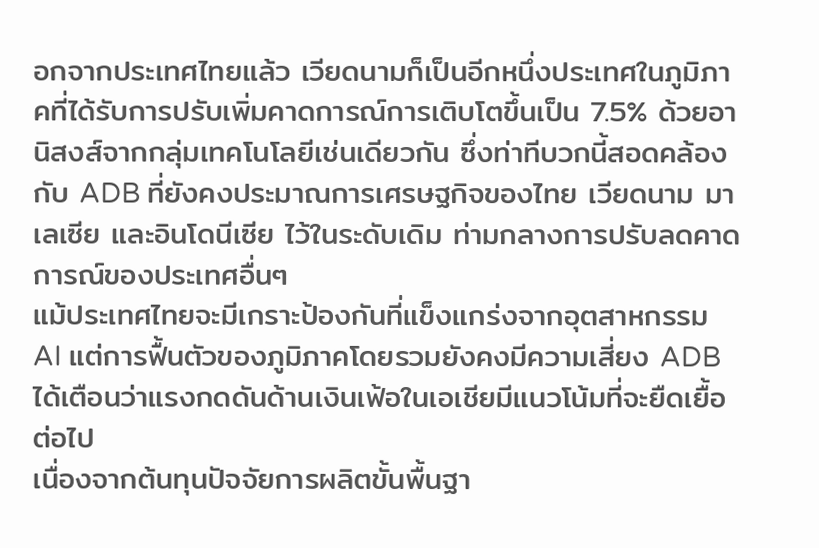อกจากประเทศไทยแล้ว เวียดนามก็เป็นอีกหนึ่งประเทศในภูมิภาคที่ได้รับการปรับเพิ่มคาดการณ์การเติบโตขึ้นเป็น 7.5% ด้วยอานิสงส์จากกลุ่มเทคโนโลยีเช่นเดียวกัน ซึ่งท่าทีบวกนี้สอดคล้องกับ ADB ที่ยังคงประมาณการเศรษฐกิจของไทย เวียดนาม มาเลเซีย และอินโดนีเซีย ไว้ในระดับเดิม ท่ามกลางการปรับลดคาดการณ์ของประเทศอื่นๆ
แม้ประเทศไทยจะมีเกราะป้องกันที่แข็งแกร่งจากอุตสาหกรรม AI แต่การฟื้นตัวของภูมิภาคโดยรวมยังคงมีความเสี่ยง ADB ได้เตือนว่าแรงกดดันด้านเงินเฟ้อในเอเชียมีแนวโน้มที่จะยืดเยื้อต่อไป
เนื่องจากต้นทุนปัจจัยการผลิตขั้นพื้นฐา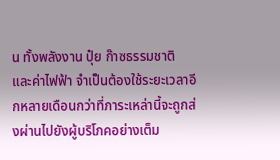น ทั้งพลังงาน ปุ๋ย ก๊าซธรรมชาติ และค่าไฟฟ้า จำเป็นต้องใช้ระยะเวลาอีกหลายเดือนกว่าที่ภาระเหล่านี้จะถูกส่งผ่านไปยังผู้บริโภคอย่างเต็ม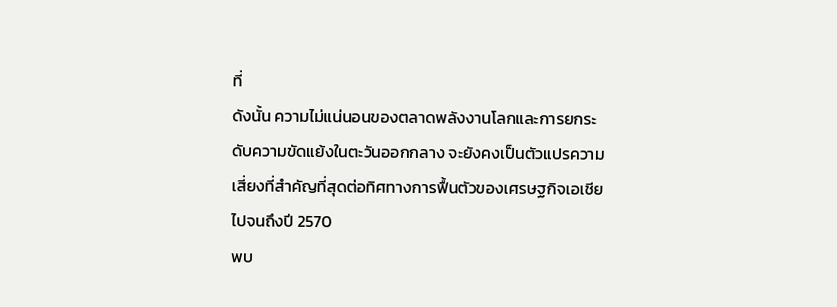ที่
ดังนั้น ความไม่แน่นอนของตลาดพลังงานโลกและการยกระดับความขัดแย้งในตะวันออกกลาง จะยังคงเป็นตัวแปรความเสี่ยงที่สำคัญที่สุดต่อทิศทางการฟื้นตัวของเศรษฐกิจเอเชียไปจนถึงปี 2570
พบ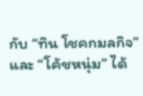กับ “ทิน โชคกมลกิจ” และ “โค้ชหนุ่ม” ได้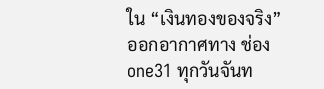ใน “เงินทองของจริง”
ออกอากาศทาง ช่อง one31 ทุกวันจันท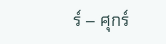ร์ – ศุกร์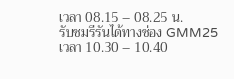เวลา 08.15 – 08.25 น.
รับชมรีรันได้ทางช่อง GMM25 เวลา 10.30 – 10.40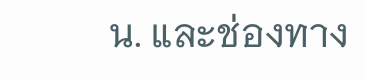น. และช่องทาง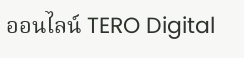ออนไลน์ TERO Digital